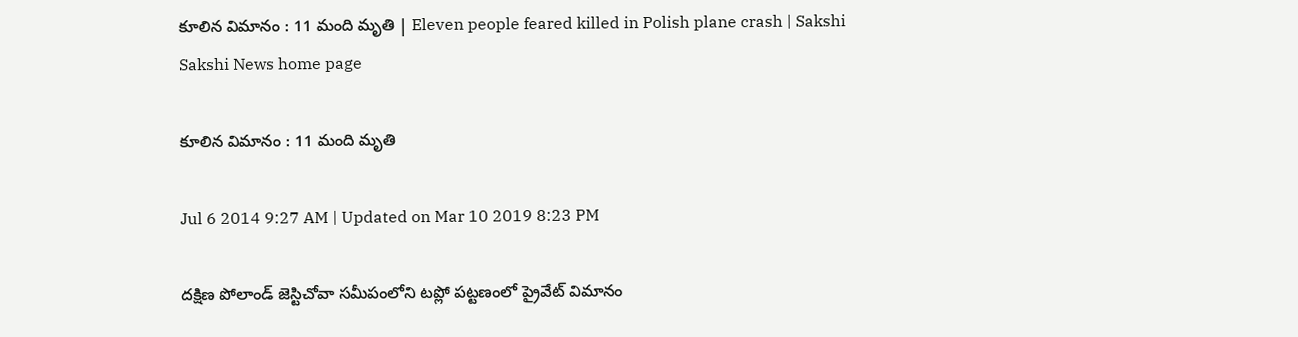కూలిన విమానం : 11 మంది మృతి | Eleven people feared killed in Polish plane crash | Sakshi
Sakshi News home page

కూలిన విమానం : 11 మంది మృతి

Jul 6 2014 9:27 AM | Updated on Mar 10 2019 8:23 PM

దక్షిణ పోలాండ్ జెస్టిచోవా సమీపంలోని టప్లో పట్టణంలో ప్రైవేట్ విమానం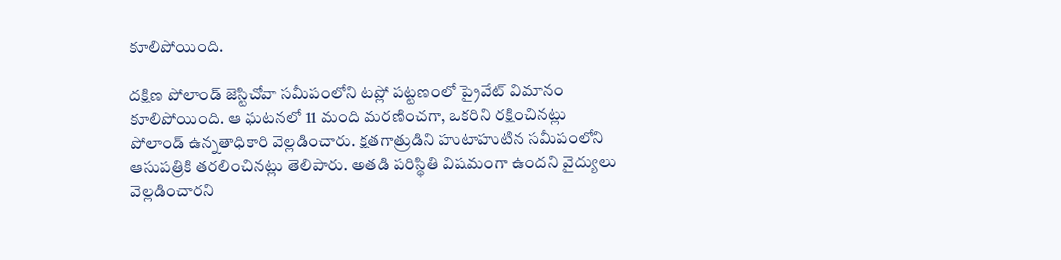కూలిపోయింది.

దక్షిణ పోలాండ్ జెస్టిచోవా సమీపంలోని టప్లో పట్టణంలో ప్రైవేట్ విమానం కూలిపోయింది. ఆ ఘటనలో 11 మంది మరణించగా, ఒకరిని రక్షించినట్లు పోలాండ్ ఉన్నతాధికారి వెల్లడించారు. క్షతగాత్రుడిని హుటాహుటిన సమీపంలోని ఆసుపత్రికి తరలించినట్లు తెలిపారు. అతడి పరిస్థితి విషమంగా ఉందని వైద్యులు వెల్లడించారని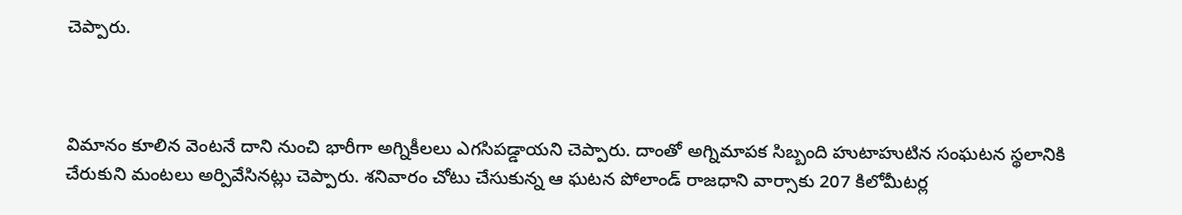చెప్పారు.



విమానం కూలిన వెంటనే దాని నుంచి భారీగా అగ్నికీలలు ఎగసిపడ్డాయని చెప్పారు. దాంతో అగ్నిమాపక సిబ్బంది హుటాహుటిన సంఘటన స్థలానికి చేరుకుని మంటలు అర్పివేసినట్లు చెప్పారు. శనివారం చోటు చేసుకున్న ఆ ఘటన పోలాండ్ రాజధాని వార్సాకు 207 కిలోమీటర్ల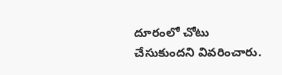దూరంలో చోటు చేసుకుందని వివరించారు.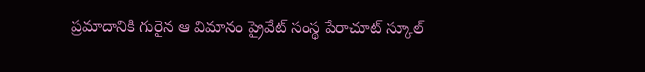ప్రమాదానికి గురైన ఆ విమానం ప్రైవేట్ సంస్థ పేరాచూట్ స్కూల్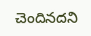చెందినదని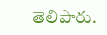తెలిపారు.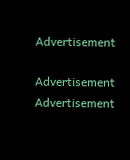Advertisement

Advertisement
Advertisement